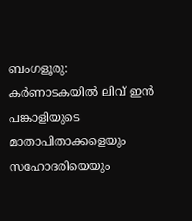ബംഗളൂരു: കർണാടകയിൽ ലിവ് ഇൻ പങ്കാളിയുടെ മാതാപിതാക്കളെയും സഹോദരിയെയും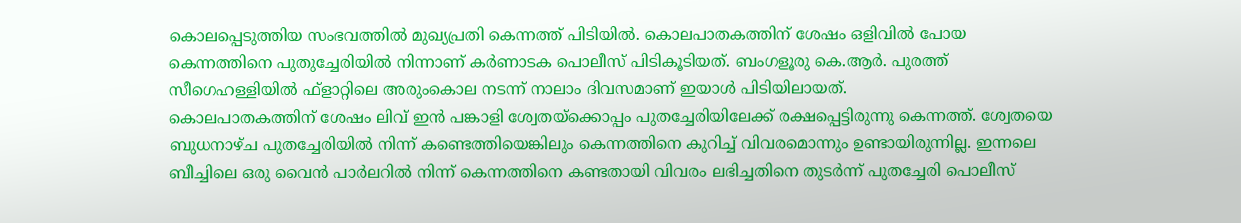കൊലപ്പെടുത്തിയ സംഭവത്തിൽ മുഖ്യപ്രതി കെന്നത്ത് പിടിയിൽ. കൊലപാതകത്തിന് ശേഷം ഒളിവിൽ പോയ കെന്നത്തിനെ പുതുച്ചേരിയിൽ നിന്നാണ് കർണാടക പൊലീസ് പിടികൂടിയത്. ബംഗളൂരു കെ.ആർ. പുരത്ത്
സീഗെഹള്ളിയിൽ ഫ്ളാറ്റിലെ അരുംകൊല നടന്ന് നാലാം ദിവസമാണ് ഇയാൾ പിടിയിലായത്.
കൊലപാതകത്തിന് ശേഷം ലിവ് ഇൻ പങ്കാളി ശ്വേതയ്ക്കൊപ്പം പുതച്ചേരിയിലേക്ക് രക്ഷപ്പെട്ടിരുന്നു കെന്നത്ത്. ശ്വേതയെ ബുധനാഴ്ച പുതച്ചേരിയിൽ നിന്ന് കണ്ടെത്തിയെങ്കിലും കെന്നത്തിനെ കുറിച്ച് വിവരമൊന്നും ഉണ്ടായിരുന്നില്ല. ഇന്നലെ ബീച്ചിലെ ഒരു വൈൻ പാർലറിൽ നിന്ന് കെന്നത്തിനെ കണ്ടതായി വിവരം ലഭിച്ചതിനെ തുടർന്ന് പുതച്ചേരി പൊലീസ്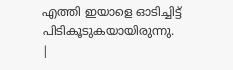എത്തി ഇയാളെ ഓടിച്ചിട്ട് പിടികൂടുകയായിരുന്നു.
|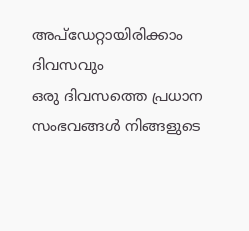അപ്ഡേറ്റായിരിക്കാം ദിവസവും
ഒരു ദിവസത്തെ പ്രധാന സംഭവങ്ങൾ നിങ്ങളുടെ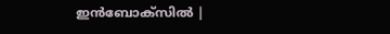ഇൻബോക്സിൽ |